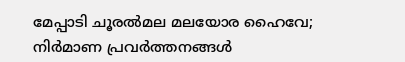മേപ്പാടി ചൂരൽമല മലയോര ഹൈവേ; നിർമാണ പ്രവർത്തനങ്ങൾ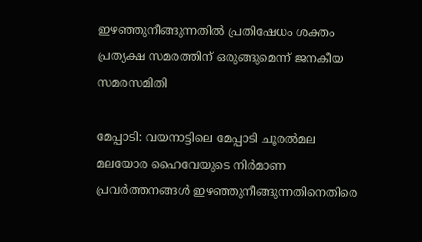ഇഴഞ്ഞുനീങ്ങുന്നതിൽ പ്രതിഷേധം ശക്തം
പ്രത്യക്ഷ സമരത്തിന് ഒരുങ്ങുമെന്ന് ജനകീയ സമരസമിതി

മേപ്പാടി: വയനാട്ടിലെ മേപ്പാടി ചൂരൽമല മലയോര ഹൈവേയുടെ നിർമാണ പ്രവർത്തനങ്ങൾ ഇഴഞ്ഞുനീങ്ങുന്നതിനെതിരെ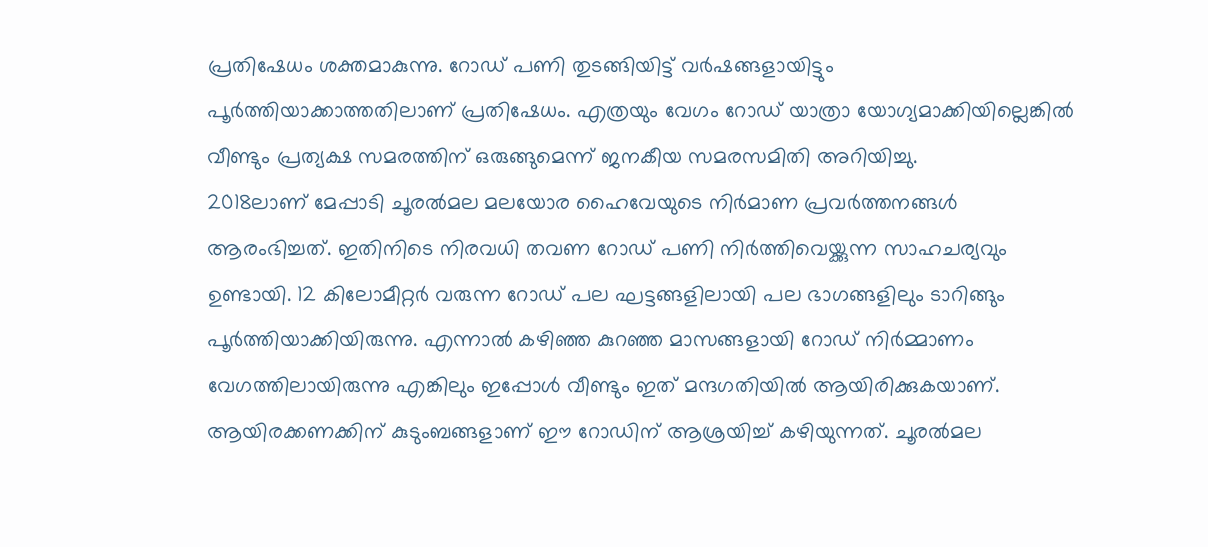പ്രതിഷേധം ശക്തമാകുന്നു. റോഡ് പണി തുടങ്ങിയിട്ട് വർഷങ്ങളായിട്ടും പൂർത്തിയാക്കാത്തതിലാണ് പ്രതിഷേധം. എത്രയും വേഗം റോഡ് യാത്രാ യോഗ്യമാക്കിയില്ലെങ്കിൽ വീണ്ടും പ്രത്യക്ഷ സമരത്തിന് ഒരുങ്ങുമെന്ന് ജനകീയ സമരസമിതി അറിയിച്ചു.
2018ലാണ് മേപ്പാടി ചൂരൽമല മലയോര ഹൈവേയുടെ നിർമാണ പ്രവർത്തനങ്ങൾ ആരംഭിച്ചത്. ഇതിനിടെ നിരവധി തവണ റോഡ് പണി നിർത്തിവെയ്ക്കുന്ന സാഹചര്യവും ഉണ്ടായി. 12 കിലോമീറ്റർ വരുന്ന റോഡ് പല ഘട്ടങ്ങളിലായി പല ഭാഗങ്ങളിലും ടാറിങ്ങും പൂർത്തിയാക്കിയിരുന്നു. എന്നാൽ കഴിഞ്ഞ കുറഞ്ഞ മാസങ്ങളായി റോഡ് നിർമ്മാണം വേഗത്തിലായിരുന്നു എങ്കിലും ഇപ്പോൾ വീണ്ടും ഇത് മന്ദഗതിയിൽ ആയിരിക്കുകയാണ്.
ആയിരക്കണക്കിന് കുടുംബങ്ങളാണ് ഈ റോഡിന് ആശ്രയിച്ച് കഴിയുന്നത്. ചൂരൽമല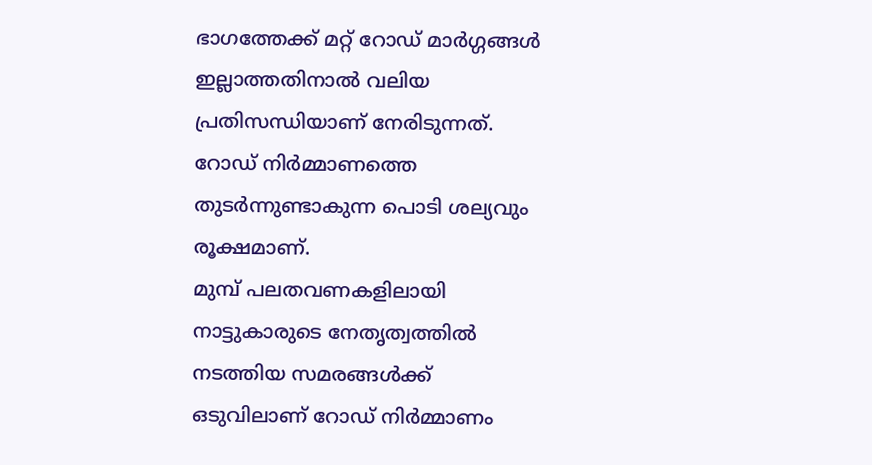ഭാഗത്തേക്ക് മറ്റ് റോഡ് മാർഗ്ഗങ്ങൾ ഇല്ലാത്തതിനാൽ വലിയ പ്രതിസന്ധിയാണ് നേരിടുന്നത്. റോഡ് നിർമ്മാണത്തെ തുടർന്നുണ്ടാകുന്ന പൊടി ശല്യവും രൂക്ഷമാണ്.
മുമ്പ് പലതവണകളിലായി നാട്ടുകാരുടെ നേതൃത്വത്തിൽ നടത്തിയ സമരങ്ങൾക്ക് ഒടുവിലാണ് റോഡ് നിർമ്മാണം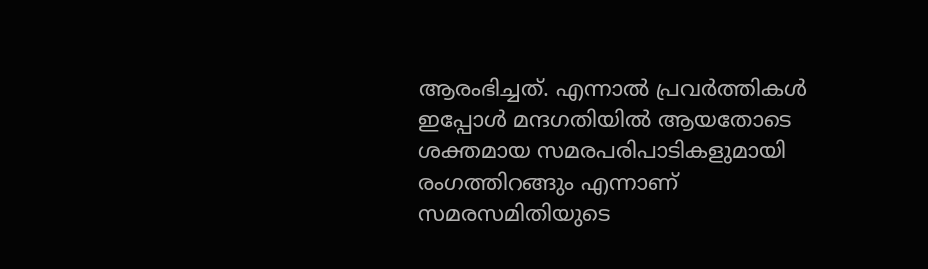ആരംഭിച്ചത്. എന്നാൽ പ്രവർത്തികൾ ഇപ്പോൾ മന്ദഗതിയിൽ ആയതോടെ ശക്തമായ സമരപരിപാടികളുമായി രംഗത്തിറങ്ങും എന്നാണ് സമരസമിതിയുടെ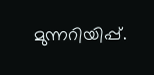മുന്നറിയിപ്പ്.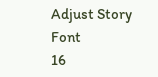Adjust Story Font
16